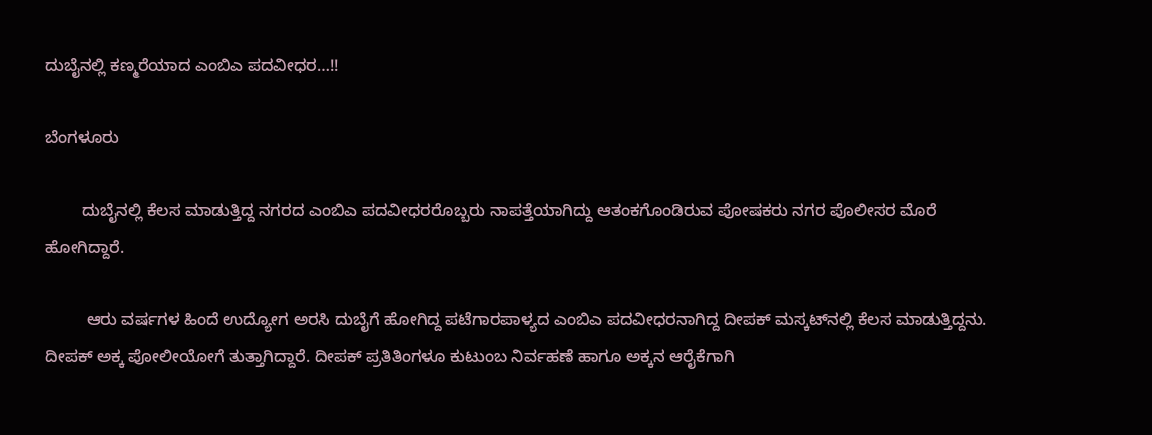ದುಬೈನಲ್ಲಿ ಕಣ್ಮರೆಯಾದ ಎಂಬಿಎ ಪದವೀಧರ…!!

ಬೆಂಗಳೂರು

        ದುಬೈನಲ್ಲಿ ಕೆಲಸ ಮಾಡುತ್ತಿದ್ದ ನಗರದ ಎಂಬಿಎ ಪದವೀಧರರೊಬ್ಬರು ನಾಪತ್ತೆಯಾಗಿದ್ದು ಆತಂಕಗೊಂಡಿರುವ ಪೋಷಕರು ನಗರ ಪೊಲೀಸರ ಮೊರೆ ಹೋಗಿದ್ದಾರೆ.

         ಆರು ವರ್ಷಗಳ ಹಿಂದೆ ಉದ್ಯೋಗ ಅರಸಿ ದುಬೈಗೆ ಹೋಗಿದ್ದ ಪಟೆಗಾರಪಾಳ್ಯದ ಎಂಬಿಎ ಪದವೀಧರನಾಗಿದ್ದ ದೀಪಕ್ ಮಸ್ಕಟ್‍ನಲ್ಲಿ ಕೆಲಸ ಮಾಡುತ್ತಿದ್ದನು. ದೀಪಕ್ ಅಕ್ಕ ಪೋಲೀಯೋಗೆ ತುತ್ತಾಗಿದ್ದಾರೆ. ದೀಪಕ್ ಪ್ರತಿತಿಂಗಳೂ ಕುಟುಂಬ ನಿರ್ವಹಣೆ ಹಾಗೂ ಅಕ್ಕನ ಆರೈಕೆಗಾಗಿ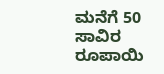ಮನೆಗೆ 50 ಸಾವಿರ ರೂಪಾಯಿ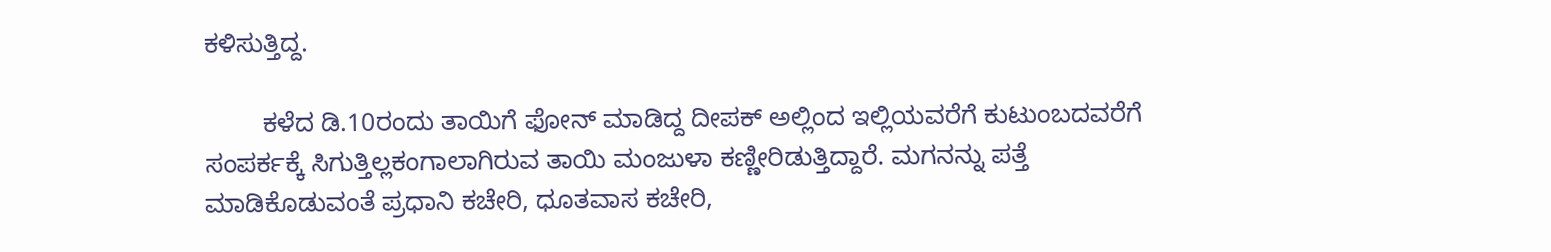ಕಳಿಸುತ್ತಿದ್ದ.

        ಕಳೆದ ಡಿ.10ರಂದು ತಾಯಿಗೆ ಫೋನ್ ಮಾಡಿದ್ದ ದೀಪಕ್ ಅಲ್ಲಿಂದ ಇಲ್ಲಿಯವರೆಗೆ ಕುಟುಂಬದವರೆಗೆ ಸಂಪರ್ಕಕ್ಕೆ ಸಿಗುತ್ತಿಲ್ಲಕಂಗಾಲಾಗಿರುವ ತಾಯಿ ಮಂಜುಳಾ ಕಣ್ಣೀರಿಡುತ್ತಿದ್ದಾರೆ. ಮಗನನ್ನು ಪತ್ತೆ ಮಾಡಿಕೊಡುವಂತೆ ಪ್ರಧಾನಿ ಕಚೇರಿ, ಧೂತವಾಸ ಕಚೇರಿ,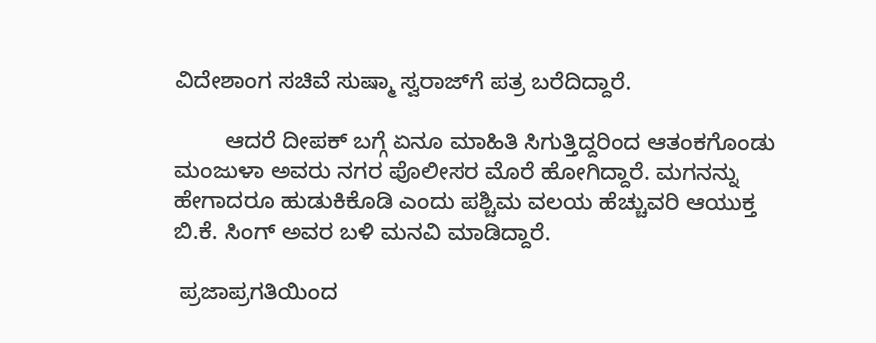ವಿದೇಶಾಂಗ ಸಚಿವೆ ಸುಷ್ಮಾ ಸ್ವರಾಜ್‍ಗೆ ಪತ್ರ ಬರೆದಿದ್ದಾರೆ.

        ಆದರೆ ದೀಪಕ್ ಬಗ್ಗೆ ಏನೂ ಮಾಹಿತಿ ಸಿಗುತ್ತಿದ್ದರಿಂದ ಆತಂಕಗೊಂಡು ಮಂಜುಳಾ ಅವರು ನಗರ ಪೊಲೀಸರ ಮೊರೆ ಹೋಗಿದ್ದಾರೆ. ಮಗನನ್ನು ಹೇಗಾದರೂ ಹುಡುಕಿಕೊಡಿ ಎಂದು ಪಶ್ಚಿಮ ವಲಯ ಹೆಚ್ಚುವರಿ ಆಯುಕ್ತ ಬಿ.ಕೆ. ಸಿಂಗ್ ಅವರ ಬಳಿ ಮನವಿ ಮಾಡಿದ್ದಾರೆ.

 ಪ್ರಜಾಪ್ರಗತಿಯಿಂದ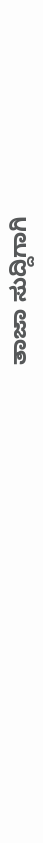ತಾಜಾ ಸುದ್ದಿಗಾಗಿ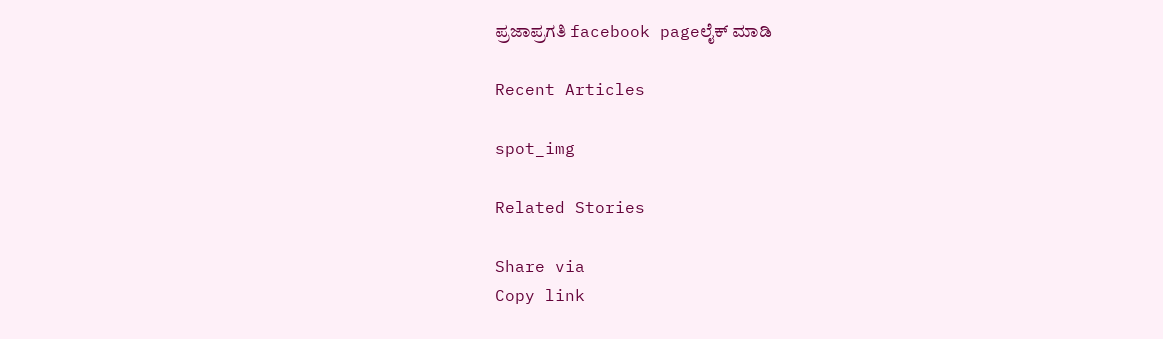ಪ್ರಜಾಪ್ರಗತಿ facebook pageಲೈಕ್ ಮಾಡಿ

Recent Articles

spot_img

Related Stories

Share via
Copy link